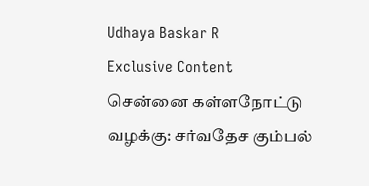Udhaya Baskar R
Exclusive Content
சென்னை கள்ளநோட்டு வழக்கு: சர்வதேச கும்பல்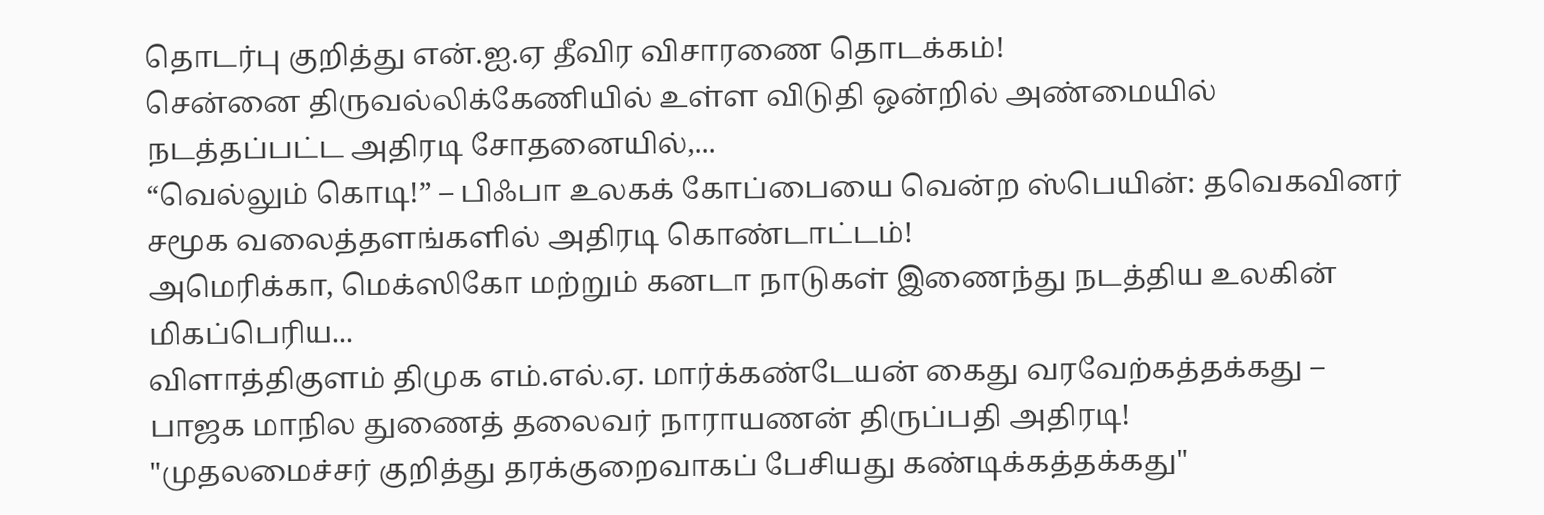தொடர்பு குறித்து என்.ஐ.ஏ தீவிர விசாரணை தொடக்கம்!
சென்னை திருவல்லிக்கேணியில் உள்ள விடுதி ஒன்றில் அண்மையில் நடத்தப்பட்ட அதிரடி சோதனையில்,...
“வெல்லும் கொடி!” – பிஃபா உலகக் கோப்பையை வென்ற ஸ்பெயின்: தவெகவினர் சமூக வலைத்தளங்களில் அதிரடி கொண்டாட்டம்!
அமெரிக்கா, மெக்ஸிகோ மற்றும் கனடா நாடுகள் இணைந்து நடத்திய உலகின் மிகப்பெரிய...
விளாத்திகுளம் திமுக எம்.எல்.ஏ. மார்க்கண்டேயன் கைது வரவேற்கத்தக்கது – பாஜக மாநில துணைத் தலைவர் நாராயணன் திருப்பதி அதிரடி!
"முதலமைச்சர் குறித்து தரக்குறைவாகப் பேசியது கண்டிக்கத்தக்கது"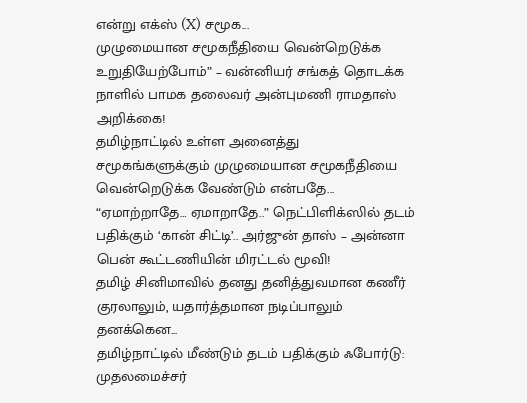என்று எக்ஸ் (X) சமூக...
முழுமையான சமூகநீதியை வென்றெடுக்க உறுதியேற்போம்” – வன்னியர் சங்கத் தொடக்க நாளில் பாமக தலைவர் அன்புமணி ராமதாஸ் அறிக்கை!
தமிழ்நாட்டில் உள்ள அனைத்து சமூகங்களுக்கும் முழுமையான சமூகநீதியை வென்றெடுக்க வேண்டும் என்பதே...
“ஏமாற்றாதே… ஏமாறாதே..” நெட்பிளிக்ஸில் தடம் பதிக்கும் ‘கான் சிட்டி’.. அர்ஜுன் தாஸ் – அன்னா பென் கூட்டணியின் மிரட்டல் மூவி!
தமிழ் சினிமாவில் தனது தனித்துவமான கணீர் குரலாலும், யதார்த்தமான நடிப்பாலும் தனக்கென...
தமிழ்நாட்டில் மீண்டும் தடம் பதிக்கும் ஃபோர்டு: முதலமைச்சர்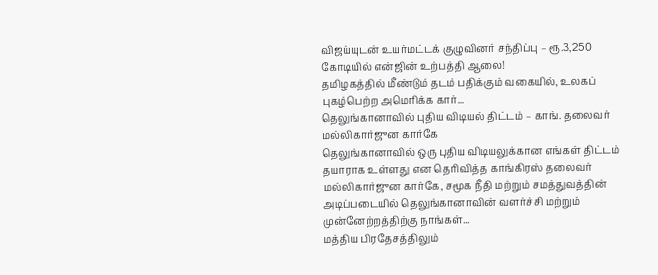விஜய்யுடன் உயர்மட்டக் குழுவினர் சந்திப்பு – ரூ.3,250 கோடியில் என்ஜின் உற்பத்தி ஆலை!
தமிழகத்தில் மீண்டும் தடம் பதிக்கும் வகையில், உலகப் புகழ்பெற்ற அமெரிக்க கார்...
தெலுங்கானாவில் புதிய விடியல் திட்டம் – காங். தலைவர் மல்லிகார்ஜுன கார்கே
தெலுங்கானாவில் ஒரு புதிய விடியலுக்கான எங்கள் திட்டம் தயாராக உள்ளது என தெரிவித்த காங்கிரஸ் தலைவர் மல்லிகார்ஜுன கார்கே, சமூக நீதி மற்றும் சமத்துவத்தின் அடிப்படையில் தெலுங்கானாவின் வளர்ச்சி மற்றும் முன்னேற்றத்திற்கு நாங்கள்...
மத்திய பிரதேசத்திலும்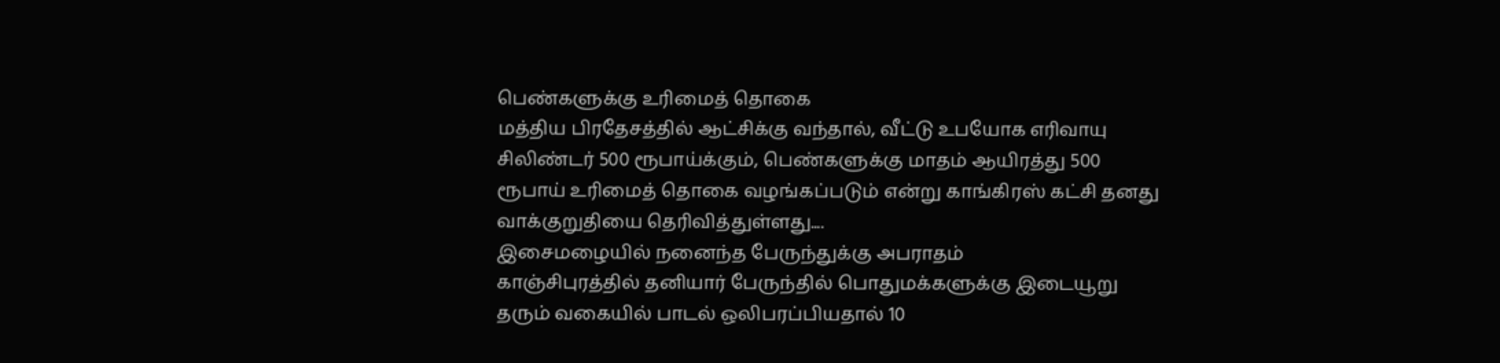பெண்களுக்கு உரிமைத் தொகை
மத்திய பிரதேசத்தில் ஆட்சிக்கு வந்தால், வீட்டு உபயோக எரிவாயு சிலிண்டர் 500 ரூபாய்க்கும், பெண்களுக்கு மாதம் ஆயிரத்து 500 ரூபாய் உரிமைத் தொகை வழங்கப்படும் என்று காங்கிரஸ் கட்சி தனது வாக்குறுதியை தெரிவித்துள்ளது....
இசைமழையில் நனைந்த பேருந்துக்கு அபராதம்
காஞ்சிபுரத்தில் தனியார் பேருந்தில் பொதுமக்களுக்கு இடையூறு தரும் வகையில் பாடல் ஒலிபரப்பியதால் 10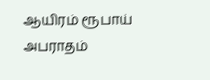ஆயிரம் ரூபாய் அபராதம்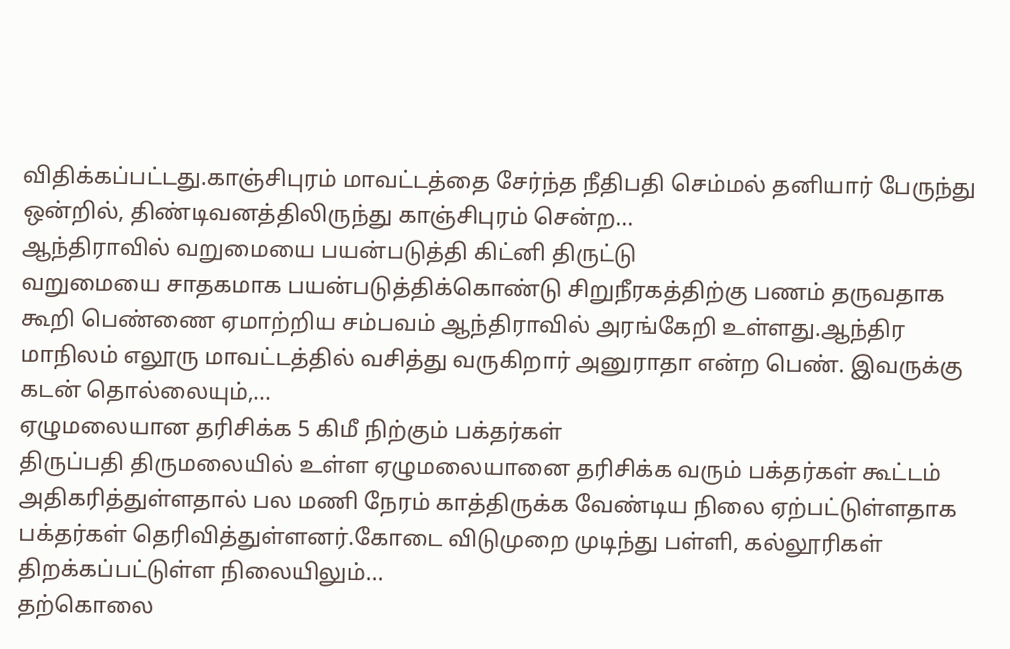விதிக்கப்பட்டது.காஞ்சிபுரம் மாவட்டத்தை சேர்ந்த நீதிபதி செம்மல் தனியார் பேருந்து ஒன்றில், திண்டிவனத்திலிருந்து காஞ்சிபுரம் சென்ற...
ஆந்திராவில் வறுமையை பயன்படுத்தி கிட்னி திருட்டு
வறுமையை சாதகமாக பயன்படுத்திக்கொண்டு சிறுநீரகத்திற்கு பணம் தருவதாக கூறி பெண்ணை ஏமாற்றிய சம்பவம் ஆந்திராவில் அரங்கேறி உள்ளது.ஆந்திர மாநிலம் எலூரு மாவட்டத்தில் வசித்து வருகிறார் அனுராதா என்ற பெண். இவருக்கு கடன் தொல்லையும்,...
ஏழுமலையான தரிசிக்க 5 கிமீ நிற்கும் பக்தர்கள்
திருப்பதி திருமலையில் உள்ள ஏழுமலையானை தரிசிக்க வரும் பக்தர்கள் கூட்டம் அதிகரித்துள்ளதால் பல மணி நேரம் காத்திருக்க வேண்டிய நிலை ஏற்பட்டுள்ளதாக பக்தர்கள் தெரிவித்துள்ளனர்.கோடை விடுமுறை முடிந்து பள்ளி, கல்லூரிகள் திறக்கப்பட்டுள்ள நிலையிலும்...
தற்கொலை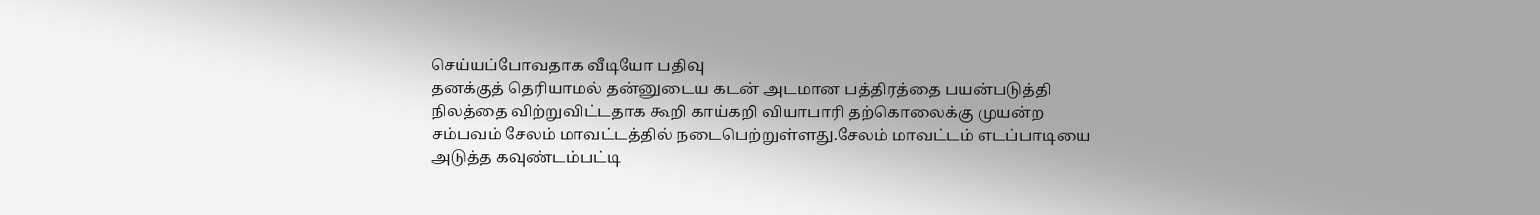செய்யப்போவதாக வீடியோ பதிவு
தனக்குத் தெரியாமல் தன்னுடைய கடன் அடமான பத்திரத்தை பயன்படுத்தி நிலத்தை விற்றுவிட்டதாக கூறி காய்கறி வியாபாரி தற்கொலைக்கு முயன்ற சம்பவம் சேலம் மாவட்டத்தில் நடைபெற்றுள்ளது.சேலம் மாவட்டம் எடப்பாடியை அடுத்த கவுண்டம்பட்டி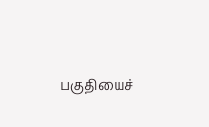பகுதியைச்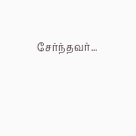சேர்ந்தவர்...